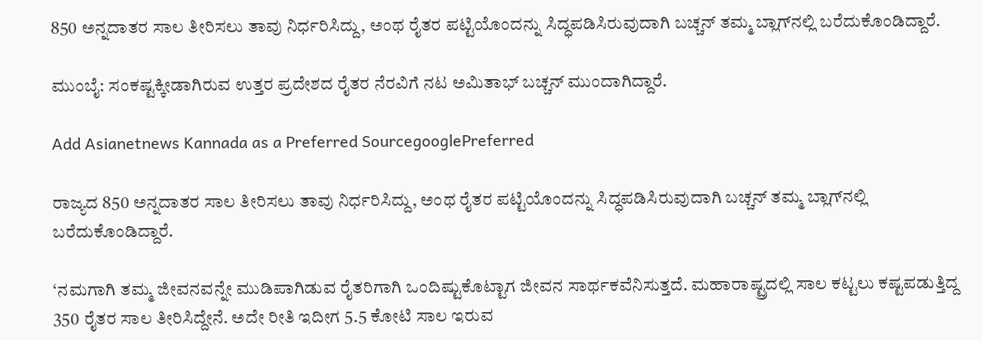850 ಅನ್ನದಾತರ ಸಾಲ ತೀರಿಸಲು ತಾವು ನಿರ್ಧರಿಸಿದ್ದು, ಅಂಥ ರೈತರ ಪಟ್ಟಿಯೊಂದನ್ನು ಸಿದ್ಧಪಡಿಸಿರುವುದಾಗಿ ಬಚ್ಚನ್‌ ತಮ್ಮ ಬ್ಲಾಗ್‌ನಲ್ಲಿ ಬರೆದುಕೊಂಡಿದ್ದಾರೆ.

ಮುಂಬೈ: ಸಂಕಷ್ಟಕ್ಕೀಡಾಗಿರುವ ಉತ್ತರ ಪ್ರದೇಶದ ರೈತರ ನೆರವಿಗೆ ನಟ ಅಮಿತಾಭ್‌ ಬಚ್ಚನ್‌ ಮುಂದಾಗಿದ್ದಾರೆ.

Add Asianetnews Kannada as a Preferred SourcegooglePreferred

ರಾಜ್ಯದ 850 ಅನ್ನದಾತರ ಸಾಲ ತೀರಿಸಲು ತಾವು ನಿರ್ಧರಿಸಿದ್ದು, ಅಂಥ ರೈತರ ಪಟ್ಟಿಯೊಂದನ್ನು ಸಿದ್ಧಪಡಿಸಿರುವುದಾಗಿ ಬಚ್ಚನ್‌ ತಮ್ಮ ಬ್ಲಾಗ್‌ನಲ್ಲಿ ಬರೆದುಕೊಂಡಿದ್ದಾರೆ.

‘ನಮಗಾಗಿ ತಮ್ಮ ಜೀವನವನ್ನೇ ಮುಡಿಪಾಗಿಡುವ ರೈತರಿಗಾಗಿ ಒಂದಿಷ್ಟುಕೊಟ್ಟಾಗ ಜೀವನ ಸಾರ್ಥಕವೆನಿಸುತ್ತದೆ. ಮಹಾರಾಷ್ಟ್ರದಲ್ಲಿ ಸಾಲ ಕಟ್ಟಲು ಕಷ್ಟಪಡುತ್ತಿದ್ದ 350 ರೈತರ ಸಾಲ ತೀರಿಸಿದ್ದೇನೆ. ಅದೇ ರೀತಿ ಇದೀಗ 5.5 ಕೋಟಿ ಸಾಲ ಇರುವ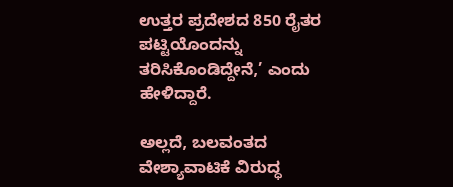ಉತ್ತರ ಪ್ರದೇಶದ 850 ರೈತರ ಪಟ್ಟಿಯೊಂದನ್ನು ತರಿಸಿಕೊಂಡಿದ್ದೇನೆ,’ ಎಂದು ಹೇಳಿದ್ದಾರೆ.

ಅಲ್ಲದೆ, ಬಲವಂತದ ವೇಶ್ಯಾವಾಟಿಕೆ ವಿರುದ್ಧ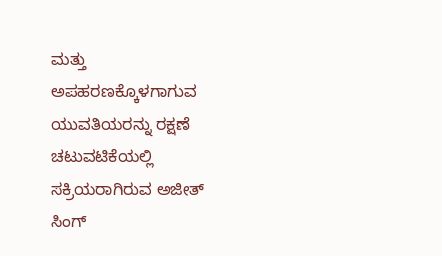ಮತ್ತು ಅಪಹರಣಕ್ಕೊಳಗಾಗುವ ಯುವತಿಯರನ್ನು ರಕ್ಷಣೆ ಚಟುವಟಿಕೆಯಲ್ಲಿ ಸಕ್ರಿಯರಾಗಿರುವ ಅಜೀತ್‌ ಸಿಂಗ್‌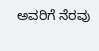ಅವರಿಗೆ ನೆರವು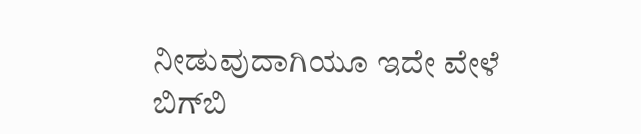ನೀಡುವುದಾಗಿಯೂ ಇದೇ ವೇಳೆ ಬಿಗ್‌ಬಿ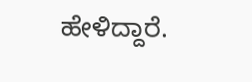ಹೇಳಿದ್ದಾರೆ.